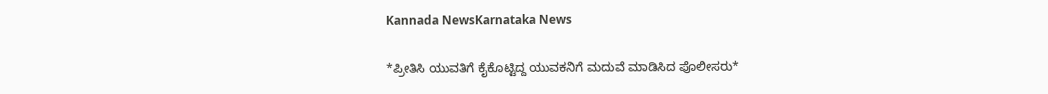Kannada NewsKarnataka News

*ಪ್ರೀತಿಸಿ ಯುವತಿಗೆ ಕೈಕೊಟ್ಟಿದ್ದ ಯುವಕನಿಗೆ ಮದುವೆ ಮಾಡಿಸಿದ ಪೊಲೀಸರು*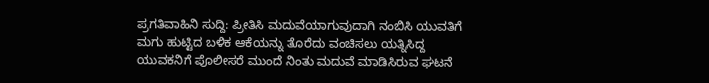ಪ್ರಗತಿವಾಹಿನಿ ಸುದ್ದಿ: ಪ್ರೀತಿಸಿ ಮದುವೆಯಾಗುವುದಾಗಿ ನಂಬಿಸಿ ಯುವತಿಗೆ ಮಗು ಹುಟ್ಟಿದ ಬಳಿಕ ಆಕೆಯನ್ನು ತೊರೆದು ವಂಚಿಸಲು ಯತ್ನಿಸಿದ್ದ ಯುವಕನಿಗೆ ಪೊಲೀಸರೆ ಮುಂದೆ ನಿಂತು ಮದುವೆ ಮಾಡಿಸಿರುವ ಘಟನೆ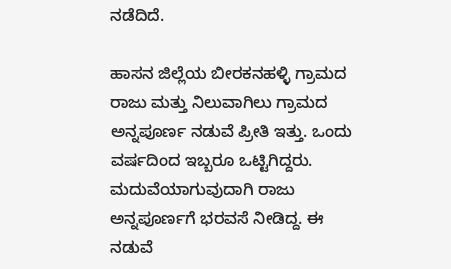ನಡೆದಿದೆ.

ಹಾಸನ ಜಿಲ್ಲೆಯ ಬೀರಕನಹಳ್ಳಿ ಗ್ರಾಮದ ರಾಜು ಮತ್ತು ನಿಲುವಾಗಿಲು ಗ್ರಾಮದ ಅನ್ನಪೂರ್ಣ ನಡುವೆ ಪ್ರೀತಿ ಇತ್ತು. ಒಂದು ವರ್ಷದಿಂದ ಇಬ್ಬರೂ ಒಟ್ಟಿಗಿದ್ದರು. ಮದುವೆಯಾಗುವುದಾಗಿ ರಾಜು ಅನ್ನಪೂರ್ಣಗೆ ಭರವಸೆ ನೀಡಿದ್ದ. ಈ ನಡುವೆ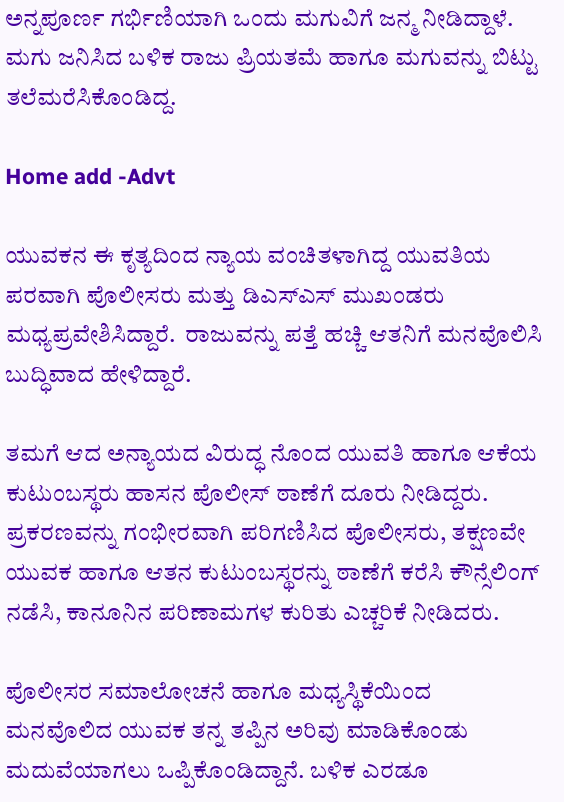ಅನ್ನಪೂರ್ಣ ಗರ್ಭಿಣಿಯಾಗಿ ಒಂದು ಮಗುವಿಗೆ ಜನ್ಮ ನೀಡಿದ್ದಾಳೆ. ಮಗು ಜನಿಸಿದ ಬಳಿಕ ರಾಜು ಪ್ರಿಯತಮೆ ಹಾಗೂ ಮಗುವನ್ನು ಬಿಟ್ಟು ತಲೆಮರೆಸಿಕೊಂಡಿದ್ದ.

Home add -Advt

ಯುವಕನ ಈ ಕೃತ್ಯದಿಂದ ನ್ಯಾಯ ವಂಚಿತಳಾಗಿದ್ದ ಯುವತಿಯ ಪರವಾಗಿ ಪೊಲೀಸರು ಮತ್ತು ಡಿಎಸ್‌ಎಸ್‌ ಮುಖಂಡರು ಮಧ್ಯಪ್ರವೇಶಿಸಿದ್ದಾರೆ.  ರಾಜುವನ್ನು ಪತ್ತೆ ಹಚ್ಚಿ ಆತನಿಗೆ ಮನವೊಲಿಸಿ ಬುದ್ಧಿವಾದ ಹೇಳಿದ್ದಾರೆ.

ತಮಗೆ ಆದ ಅನ್ಯಾಯದ ವಿರುದ್ಧ ನೊಂದ ಯುವತಿ ಹಾಗೂ ಆಕೆಯ ಕುಟುಂಬಸ್ಥರು ಹಾಸನ ಪೊಲೀಸ್‌ ಠಾಣೆಗೆ ದೂರು ನೀಡಿದ್ದರು. ಪ್ರಕರಣವನ್ನು ಗಂಭೀರವಾಗಿ ಪರಿಗಣಿಸಿದ ಪೊಲೀಸರು, ತಕ್ಷಣವೇ ಯುವಕ ಹಾಗೂ ಆತನ ಕುಟುಂಬಸ್ಥರನ್ನು ಠಾಣೆಗೆ ಕರೆಸಿ ಕೌನ್ಸೆಲಿಂಗ್ ನಡೆಸಿ, ಕಾನೂನಿನ ಪರಿಣಾಮಗಳ ಕುರಿತು ಎಚ್ಚರಿಕೆ ನೀಡಿದರು.

ಪೊಲೀಸರ ಸಮಾಲೋಚನೆ ಹಾಗೂ ಮಧ್ಯಸ್ಥಿಕೆಯಿಂದ ಮನವೊಲಿದ ಯುವಕ ತನ್ನ ತಪ್ಪಿನ ಅರಿವು ಮಾಡಿಕೊಂಡು ಮದುವೆಯಾಗಲು ಒಪ್ಪಿಕೊಂಡಿದ್ದಾನೆ. ಬಳಿಕ ಎರಡೂ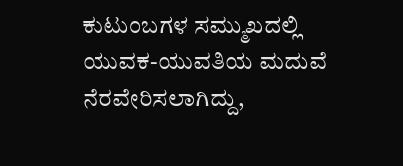ಕುಟುಂಬಗಳ ಸಮ್ಮುಖದಲ್ಲಿ ಯುವಕ-ಯುವತಿಯ ಮದುವೆ ನೆರವೇರಿಸಲಾಗಿದ್ದು,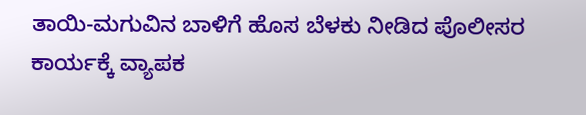ತಾಯಿ-ಮಗುವಿನ ಬಾಳಿಗೆ ಹೊಸ ಬೆಳಕು ನೀಡಿದ ಪೊಲೀಸರ ಕಾರ್ಯಕ್ಕೆ ವ್ಯಾಪಕ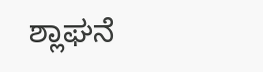ಶ್ಲಾಘನೆ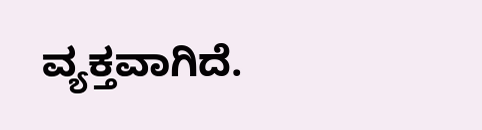ವ್ಯಕ್ತವಾಗಿದೆ.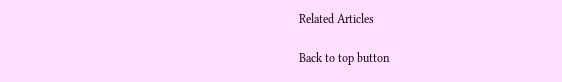Related Articles

Back to top button